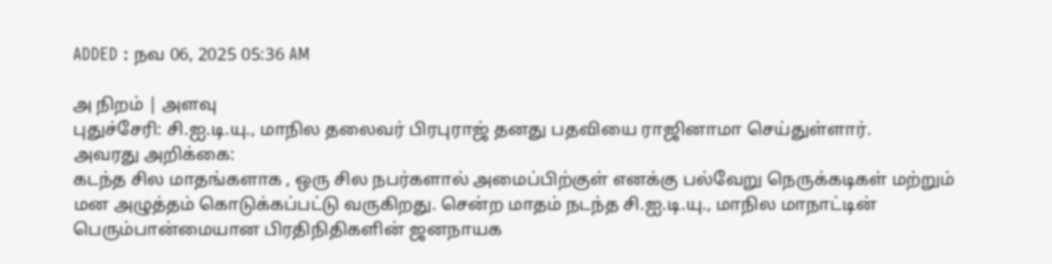ADDED : நவ 06, 2025 05:36 AM

அ நிறம் | அளவு
புதுச்சேரி: சி.ஐ.டி.யு., மாநில தலைவர் பிரபுராஜ் தனது பதவியை ராஜினாமா செய்துள்ளார்.
அவரது அறிக்கை:
கடந்த சில மாதங்களாக , ஒரு சில நபர்களால் அமைப்பிற்குள் எனக்கு பல்வேறு நெருக்கடிகள் மற்றும் மன அழுத்தம் கொடுக்கப்பட்டு வருகிறது. சென்ற மாதம் நடந்த சி.ஐ.டி.யு., மாநில மாநாட்டின் பெரும்பான்மையான பிரதிநிதிகளின் ஜனநாயக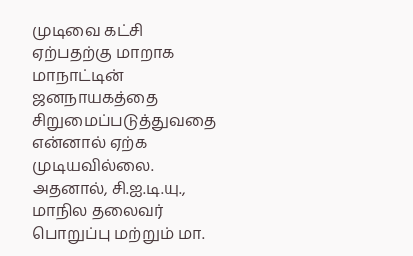முடிவை கட்சி ஏற்பதற்கு மாறாக மாநாட்டின் ஜனநாயகத்தை சிறுமைப்படுத்துவதை என்னால் ஏற்க முடியவில்லை.
அதனால், சி.ஐ.டி.யு., மாநில தலைவர் பொறுப்பு மற்றும் மா.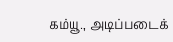கம்யூ., அடிப்படைக்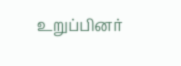உறுப்பினர்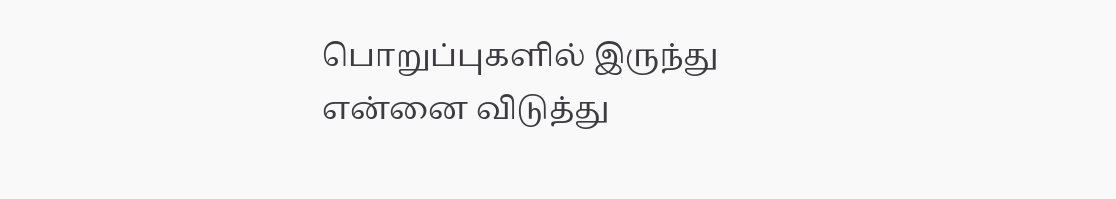பொறுப்புகளில் இருந்து என்னை விடுத்து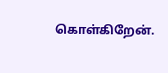கொள்கிறேன்.